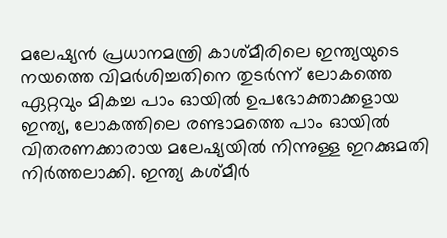മലേഷ്യൻ പ്രധാനമന്ത്രി കാശ്മീരിലെ ഇന്ത്യയുടെ നയത്തെ വിമർശിച്ചതിനെ തുടർന്ന് ലോകത്തെ ഏറ്റവും മികച്ച പാം ഓയിൽ ഉപഭോക്താക്കളായ ഇന്ത്യ, ലോകത്തിലെ രണ്ടാമത്തെ പാം ഓയിൽ വിതരണക്കാരായ മലേഷ്യയിൽ നിന്നുള്ള ഇറക്കുമതി നിർത്തലാക്കി. ഇന്ത്യ കശ്മീർ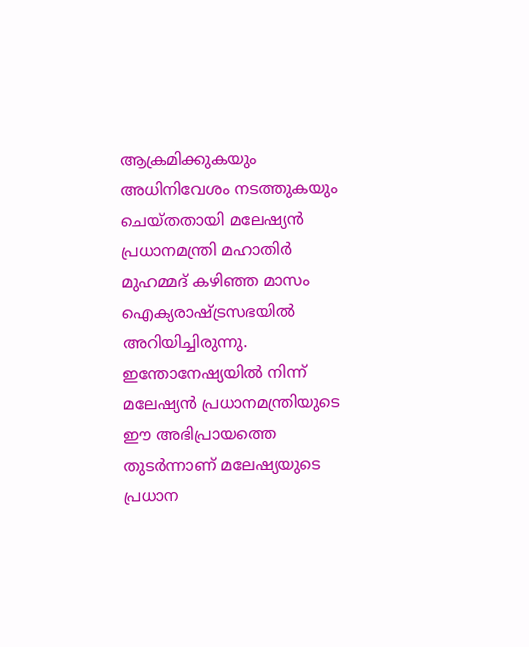ആക്രമിക്കുകയും അധിനിവേശം നടത്തുകയും ചെയ്തതായി മലേഷ്യൻ പ്രധാനമന്ത്രി മഹാതിർ മുഹമ്മദ് കഴിഞ്ഞ മാസം ഐക്യരാഷ്ട്രസഭയിൽ അറിയിച്ചിരുന്നു.
ഇന്തോനേഷ്യയിൽ നിന്ന്
മലേഷ്യൻ പ്രധാനമന്ത്രിയുടെ ഈ അഭിപ്രായത്തെ തുടർന്നാണ് മലേഷ്യയുടെ പ്രധാന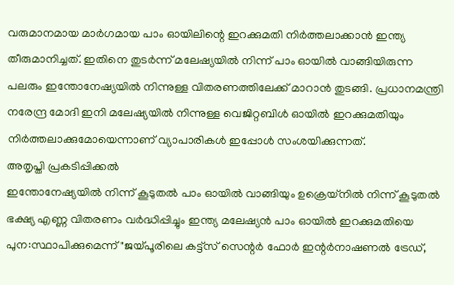വരുമാനമായ മാർഗമായ പാം ഓയിലിന്റെ ഇറക്കുമതി നിർത്തലാക്കാൻ ഇന്ത്യ തീരുമാനിച്ചത്. ഇതിനെ തുടർന്ന് മലേഷ്യയിൽ നിന്ന് പാം ഓയിൽ വാങ്ങിയിരുന്ന പലരും ഇന്തോനേഷ്യയിൽ നിന്നുള്ള വിതരണത്തിലേക്ക് മാറാൻ തുടങ്ങി. പ്രധാനമന്ത്രി നരേന്ദ്ര മോദി ഇനി മലേഷ്യയിൽ നിന്നുള്ള വെജിറ്റബിൾ ഓയിൽ ഇറക്കുമതിയും നിർത്തലാക്കുമോയെന്നാണ് വ്യാപാരികൾ ഇപ്പോൾ സംശയിക്കുന്നത്.
അതൃപ്തി പ്രകടിപ്പിക്കൽ
ഇന്തോനേഷ്യയിൽ നിന്ന് കൂടുതൽ പാം ഓയിൽ വാങ്ങിയും ഉക്രെയ്നിൽ നിന്ന് കൂടുതൽ ഭക്ഷ്യ എണ്ണ വിതരണം വർദ്ധിപ്പിച്ചും ഇന്ത്യ മലേഷ്യൻ പാം ഓയിൽ ഇറക്കുമതിയെ പുന:സ്ഥാപിക്കുമെന്ന് "ജയ്പൂരിലെ കട്ട്സ് സെന്റർ ഫോർ ഇന്റർനാഷണൽ ട്രേഡ്,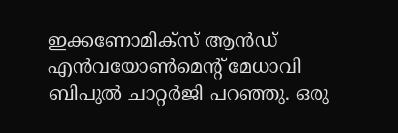ഇക്കണോമിക്സ് ആൻഡ് എൻവയോൺമെന്റ് മേധാവി ബിപുൽ ചാറ്റർജി പറഞ്ഞു. ഒരു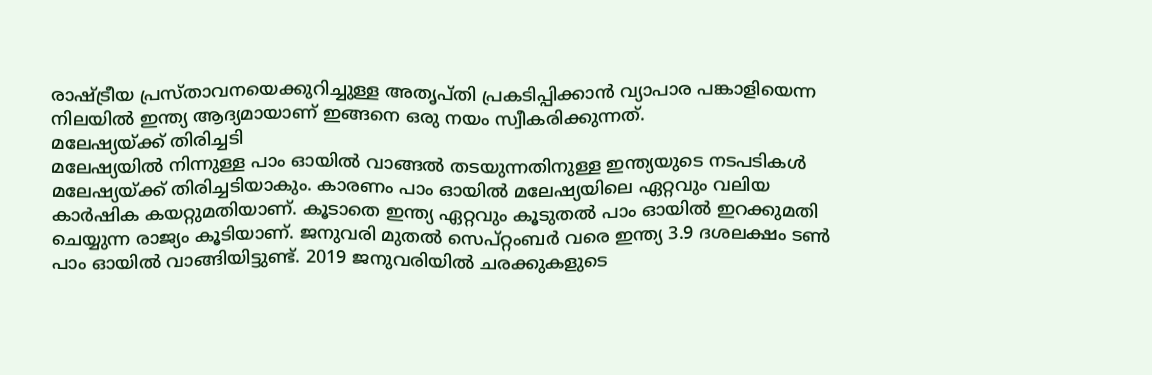രാഷ്ട്രീയ പ്രസ്താവനയെക്കുറിച്ചുള്ള അതൃപ്തി പ്രകടിപ്പിക്കാൻ വ്യാപാര പങ്കാളിയെന്ന നിലയിൽ ഇന്ത്യ ആദ്യമായാണ് ഇങ്ങനെ ഒരു നയം സ്വീകരിക്കുന്നത്.
മലേഷ്യയ്ക്ക് തിരിച്ചടി
മലേഷ്യയിൽ നിന്നുള്ള പാം ഓയിൽ വാങ്ങൽ തടയുന്നതിനുള്ള ഇന്ത്യയുടെ നടപടികൾ മലേഷ്യയ്ക്ക് തിരിച്ചടിയാകും. കാരണം പാം ഓയിൽ മലേഷ്യയിലെ ഏറ്റവും വലിയ കാർഷിക കയറ്റുമതിയാണ്. കൂടാതെ ഇന്ത്യ ഏറ്റവും കൂടുതൽ പാം ഓയിൽ ഇറക്കുമതി ചെയ്യുന്ന രാജ്യം കൂടിയാണ്. ജനുവരി മുതൽ സെപ്റ്റംബർ വരെ ഇന്ത്യ 3.9 ദശലക്ഷം ടൺ പാം ഓയിൽ വാങ്ങിയിട്ടുണ്ട്. 2019 ജനുവരിയിൽ ചരക്കുകളുടെ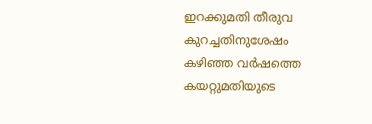ഇറക്കുമതി തീരുവ കുറച്ചതിനുശേഷം കഴിഞ്ഞ വർഷത്തെ കയറ്റുമതിയുടെ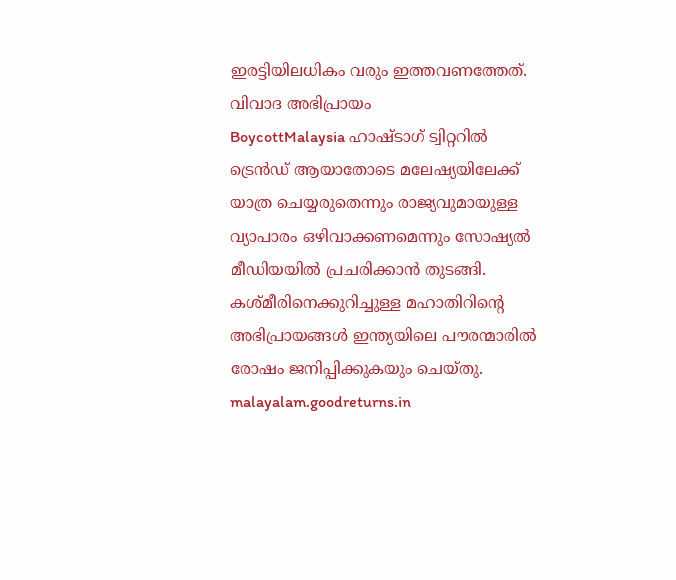ഇരട്ടിയിലധികം വരും ഇത്തവണത്തേത്.
വിവാദ അഭിപ്രായം
BoycottMalaysia ഹാഷ്ടാഗ് ട്വിറ്ററിൽ ട്രെൻഡ് ആയാതോടെ മലേഷ്യയിലേക്ക് യാത്ര ചെയ്യരുതെന്നും രാജ്യവുമായുള്ള വ്യാപാരം ഒഴിവാക്കണമെന്നും സോഷ്യൽ മീഡിയയിൽ പ്രചരിക്കാൻ തുടങ്ങി. കശ്മീരിനെക്കുറിച്ചുള്ള മഹാതിറിന്റെ അഭിപ്രായങ്ങൾ ഇന്ത്യയിലെ പൗരന്മാരിൽ രോഷം ജനിപ്പിക്കുകയും ചെയ്തു.
malayalam.goodreturns.in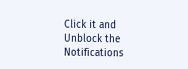Click it and Unblock the Notifications